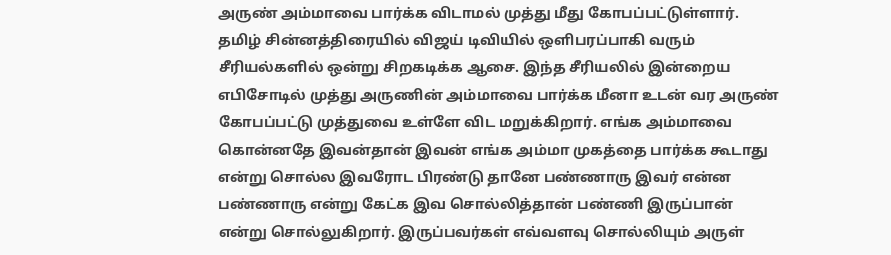அருண் அம்மாவை பார்க்க விடாமல் முத்து மீது கோபப்பட்டுள்ளார்.
தமிழ் சின்னத்திரையில் விஜய் டிவியில் ஒளிபரப்பாகி வரும் சீரியல்களில் ஒன்று சிறகடிக்க ஆசை. இந்த சீரியலில் இன்றைய எபிசோடில் முத்து அருணின் அம்மாவை பார்க்க மீனா உடன் வர அருண் கோபப்பட்டு முத்துவை உள்ளே விட மறுக்கிறார். எங்க அம்மாவை கொன்னதே இவன்தான் இவன் எங்க அம்மா முகத்தை பார்க்க கூடாது என்று சொல்ல இவரோட பிரண்டு தானே பண்ணாரு இவர் என்ன பண்ணாரு என்று கேட்க இவ சொல்லித்தான் பண்ணி இருப்பான் என்று சொல்லுகிறார். இருப்பவர்கள் எவ்வளவு சொல்லியும் அருள்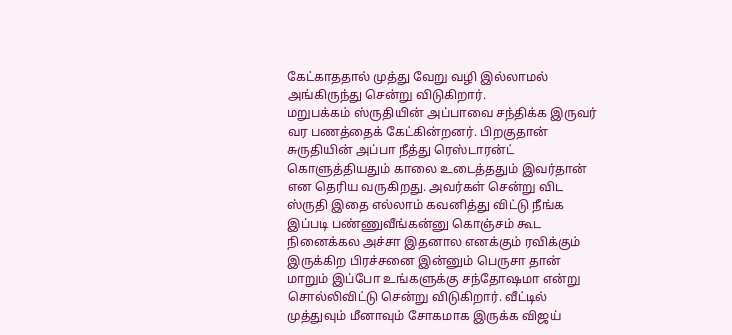கேட்காததால் முத்து வேறு வழி இல்லாமல் அங்கிருந்து சென்று விடுகிறார்.
மறுபக்கம் ஸ்ருதியின் அப்பாவை சந்திக்க இருவர் வர பணத்தைக் கேட்கின்றனர். பிறகுதான் சுருதியின் அப்பா நீத்து ரெஸ்டாரன்ட் கொளுத்தியதும் காலை உடைத்ததும் இவர்தான் என தெரிய வருகிறது. அவர்கள் சென்று விட ஸ்ருதி இதை எல்லாம் கவனித்து விட்டு நீங்க இப்படி பண்ணுவீங்கன்னு கொஞ்சம் கூட நினைக்கல அச்சா இதனால எனக்கும் ரவிக்கும் இருக்கிற பிரச்சனை இன்னும் பெருசா தான் மாறும் இப்போ உங்களுக்கு சந்தோஷமா என்று சொல்லிவிட்டு சென்று விடுகிறார். வீட்டில் முத்துவும் மீனாவும் சோகமாக இருக்க விஜய்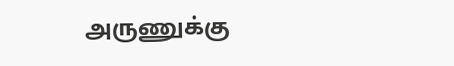அருணுக்கு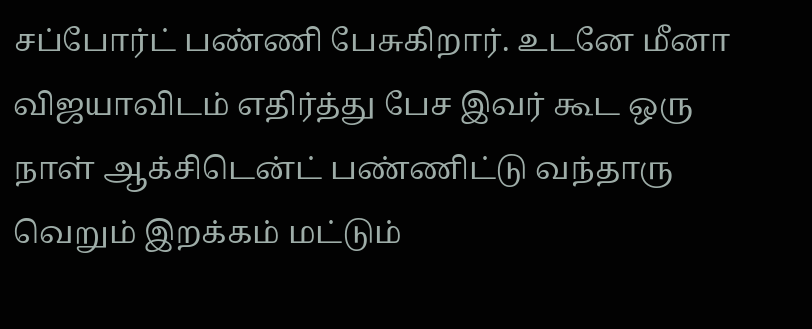சப்போர்ட் பண்ணி பேசுகிறார். உடனே மீனா விஜயாவிடம் எதிர்த்து பேச இவர் கூட ஒரு நாள் ஆக்சிடென்ட் பண்ணிட்டு வந்தாரு வெறும் இறக்கம் மட்டும்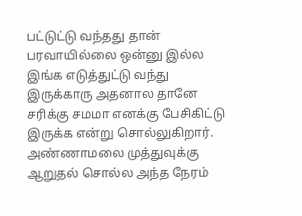பட்டுட்டு வந்தது தான் பரவாயில்லை ஒன்னு இல்ல இங்க எடுத்துட்டு வந்து இருக்காரு அதனால தானே சரிக்கு சமமா எனக்கு பேசிகிட்டு இருக்க என்று சொல்லுகிறார்.
அண்ணாமலை முத்துவுக்கு ஆறுதல் சொல்ல அந்த நேரம்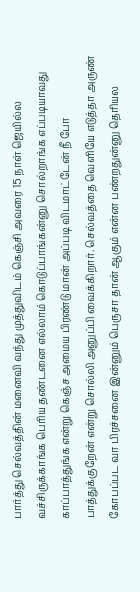பார்த்து செல்வத்தின் மனைவி வந்து முத்துவிடம் கெஞ்சி அவரை 15 நாள் ஜெயில்ல வச்சிருக்காங்க பெரிய தண்டனை எல்லாம் கொடுப்பாங்கன்னு சொல்றாங்க எப்படியாவது காப்பாத்துங்க என்று கெஞ்ச அமைய பிரண்டு மான் அப்படி விடமாட்டேன் நீ போ பாத்துக்குறேன் என்று சொல்லி அனுப்பி வைக்கிறார். செல்வத்தை வெளியே எடுத்தா அருண் கோபப்பட வா பிரச்சனை இன்னும் பெருசா தான் ஆகும் என்ன பண்றதுன்னு தெரியல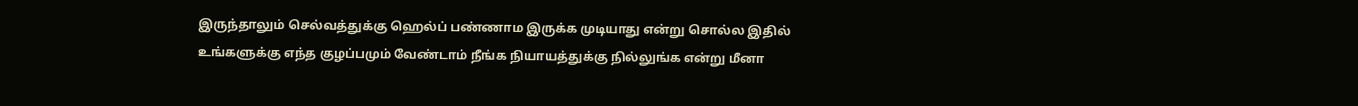இருந்தாலும் செல்வத்துக்கு ஹெல்ப் பண்ணாம இருக்க முடியாது என்று சொல்ல இதில் உங்களுக்கு எந்த குழப்பமும் வேண்டாம் நீங்க நியாயத்துக்கு நில்லுங்க என்று மீனா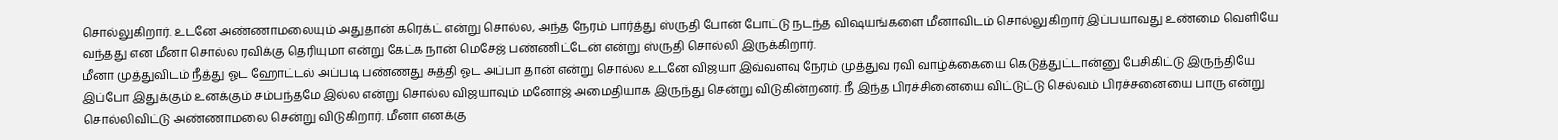சொல்லுகிறார். உடனே அண்ணாமலையும் அதுதான் கரெக்ட் என்று சொல்ல, அந்த நேரம் பார்த்து ஸ்ருதி போன் போட்டு நடந்த விஷயங்களை மீனாவிடம் சொல்லுகிறார் இப்பயாவது உண்மை வெளியே வந்தது என மீனா சொல்ல ரவிக்கு தெரியுமா என்று கேட்க நான் மெசேஜ் பண்ணிட்டேன் என்று ஸ்ருதி சொல்லி இருக்கிறார்.
மீனா முத்துவிடம் நீத்து ஓட ஹோட்டல் அப்படி பண்ணது சுத்தி ஓட அப்பா தான் என்று சொல்ல உடனே விஜயா இவ்வளவு நேரம் முத்துவ ரவி வாழ்க்கையை கெடுத்துட்டான்னு பேசிகிட்டு இருந்தியே இப்போ இதுக்கும் உனக்கும் சம்பந்தமே இல்ல என்று சொல்ல விஜயாவும் மனோஜ் அமைதியாக இருந்து சென்று விடுகின்றனர். நீ இந்த பிரச்சினையை விட்டுட்டு செல்வம் பிரச்சனையை பாரு என்று சொல்லிவிட்டு அண்ணாமலை சென்று விடுகிறார். மீனா எனக்கு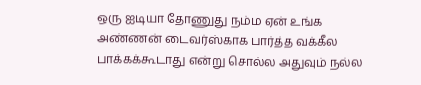ஒரு ஐடியா தோணுது நம்ம ஏன் உங்க அண்ணன் டைவர்ஸ்காக பார்த்த வக்கீல பாக்கக்கூடாது என்று சொல்ல அதுவும் நல்ல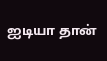ஐடியா தான்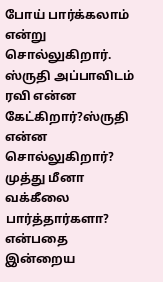போய் பார்க்கலாம் என்று சொல்லுகிறார். ஸ்ருதி அப்பாவிடம் ரவி என்ன கேட்கிறார்?ஸ்ருதி என்ன சொல்லுகிறார்? முத்து மீனா வக்கீலை பார்த்தார்களா? என்பதை இன்றைய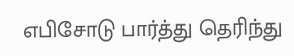எபிசோடு பார்த்து தெரிந்து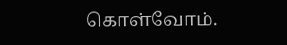கொள்வோம்.